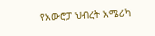የአውሮፓ ህብረት አሜሪካ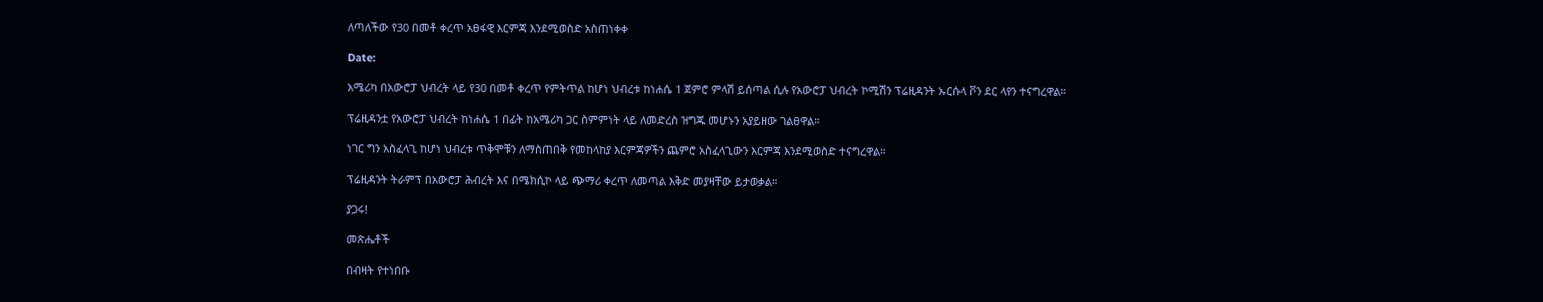ለጣለችው የ30 በመቶ ቀረጥ አፀፋዊ እርምጃ እንደሚወስድ አስጠነቀቀ

Date:

አሜሪካ በአውሮፓ ህብረት ላይ የ30 በመቶ ቀረጥ የምትጥል ከሆነ ህብረቱ ከነሐሴ 1 ጀምሮ ምላሽ ይሰጣል ሲሉ የአውሮፓ ህብረት ኮሚሽን ፕሬዚዳንት ኡርሱላ ቮን ደር ላየን ተናግረዋል።

ፕሬዚዳንቷ የአውሮፓ ህብረት ከነሐሴ 1 በፊት ከአሜሪካ ጋር ስምምነት ላይ ለመድረስ ዝግጁ መሆኑን አያይዘው ገልፀዋል።

ነገር ግን አስፈላጊ ከሆነ ህብረቱ ጥቅሞቹን ለማስጠበቅ የመከላከያ እርምጃዎችን ጨምሮ አስፈላጊውን እርምጃ እንደሚወስድ ተናግረዋል።

ፕሬዚዳንት ትራምፕ በአውሮፓ ሕብረት እና በሜክሲኮ ላይ ጭማሪ ቀረጥ ለመጣል እቅድ መያዛቸው ይታወቃል።

ያጋሩ!

መጽሔቶች

በብዛት የተነበቡ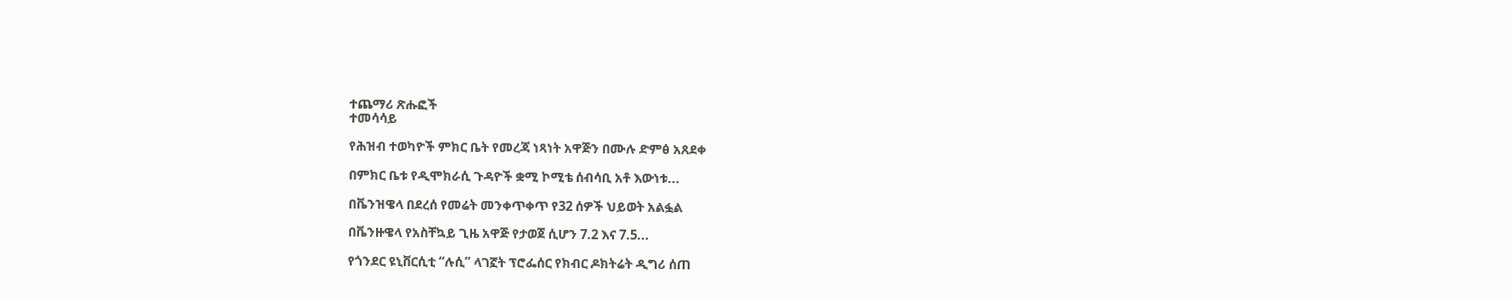ተጨማሪ ጽሑፎች
ተመሳሳይ

የሕዝብ ተወካዮች ምክር ቤት የመረጃ ነጻነት አዋጅን በሙሉ ድምፅ አጸደቀ

በምክር ቤቱ የዲሞክራሲ ጉዳዮች ቋሚ ኮሚቴ ሰብሳቢ አቶ እውነቱ...

በቬንዝዌላ በደረሰ የመሬት መንቀጥቀጥ የ32 ሰዎች ህይወት አልፏል

በቬንዙዌላ የአስቸኳይ ጊዜ አዋጅ የታወጀ ሲሆን 7.2 እና 7.5...

የጎንደር ዩኒቨርሲቲ “ሉሲ” ላገኟት ፕሮፌሰር የክብር ዶክትሬት ዲግሪ ሰጠ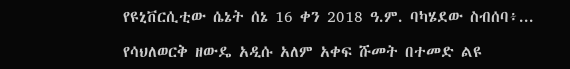የዩኒቨርሲቲው ሴኔት ሰኔ 16 ቀን 2018 ዓ.ም. ባካሄደው ስብሰባ፥...

የሳህለወርቅ ዘውዴ አዲሱ አለም አቀፍ ሹመት በተመድ ልዩ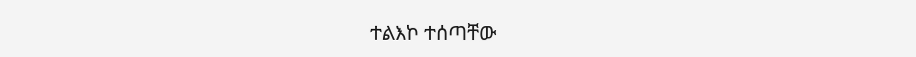ተልእኮ ተሰጣቸው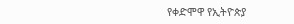የቀድሞዋ የኢትዮጵያ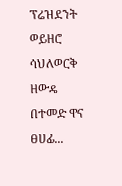ፕሬዝደንት ወይዘሮ ሳህለወርቅ ዘውዴ በተመድ ዋና ፀሀፊ...